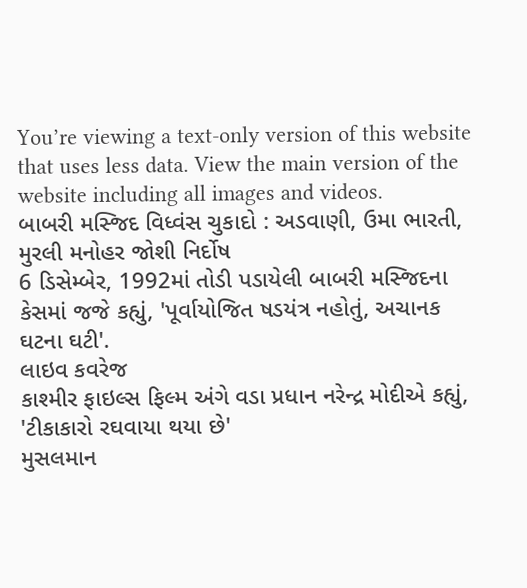You’re viewing a text-only version of this website that uses less data. View the main version of the website including all images and videos.
બાબરી મસ્જિદ વિધ્વંસ ચુકાદો : અડવાણી, ઉમા ભારતી, મુરલી મનોહર જોશી નિર્દોષ
6 ડિસેમ્બેર, 1992માં તોડી પડાયેલી બાબરી મસ્જિદના કેસમાં જજે કહ્યું, 'પૂર્વાયોજિત ષડયંત્ર નહોતું, અચાનક ઘટના ઘટી'.
લાઇવ કવરેજ
કાશ્મીર ફાઇલ્સ ફિલ્મ અંગે વડા પ્રધાન નરેન્દ્ર મોદીએ કહ્યું, 'ટીકાકારો રઘવાયા થયા છે'
મુસલમાન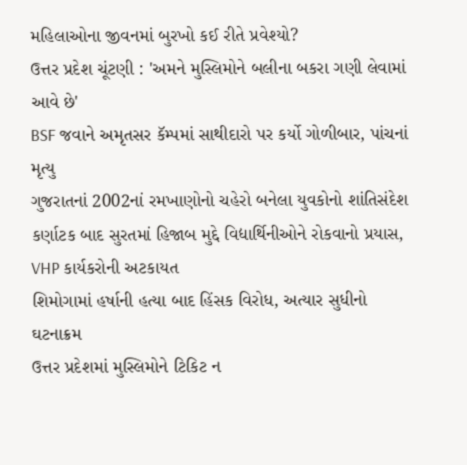મહિલાઓના જીવનમાં બુરખો કઈ રીતે પ્રવેશ્યો?
ઉત્તર પ્રદેશ ચૂંટણી : 'અમને મુસ્લિમોને બલીના બકરા ગણી લેવામાં આવે છે'
BSF જવાને અમૃતસર કૅમ્પમાં સાથીદારો પર કર્યો ગોળીબાર, પાંચનાં મૃત્યુ
ગુજરાતનાં 2002નાં રમખાણોનો ચહેરો બનેલા યુવકોનો શાંતિસંદેશ
કર્ણાટક બાદ સુરતમાં હિજાબ મુદ્દે વિદ્યાર્થિનીઓને રોકવાનો પ્રયાસ, VHP કાર્યકરોની અટકાયત
શિમોગામાં હર્ષાની હત્યા બાદ હિંસક વિરોધ, અત્યાર સુધીનો ઘટનાક્રમ
ઉત્તર પ્રદેશમાં મુસ્લિમોને ટિકિટ ન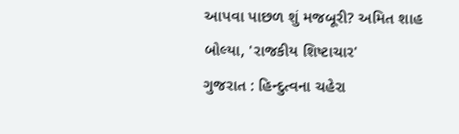આપવા પાછળ શું મજબૂરી? અમિત શાહ બોલ્યા, 'રાજકીય શિષ્ટાચાર'
ગુજરાત : હિન્દુત્વના ચહેરા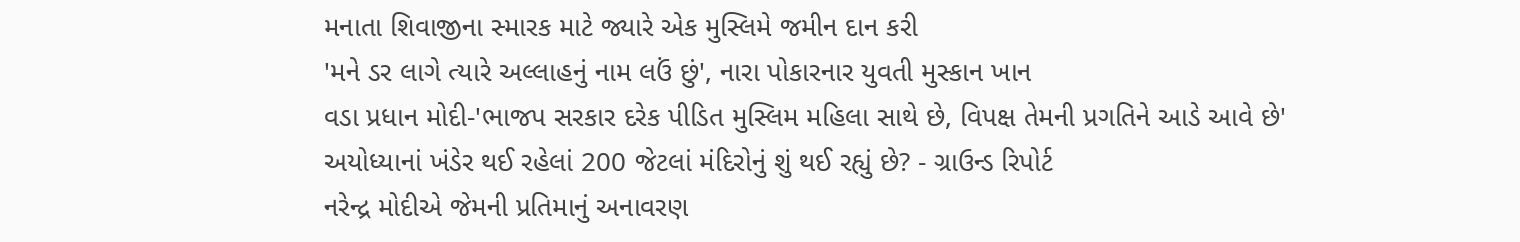મનાતા શિવાજીના સ્મારક માટે જ્યારે એક મુસ્લિમે જમીન દાન કરી
'મને ડર લાગે ત્યારે અલ્લાહનું નામ લઉં છું', નારા પોકારનાર યુવતી મુસ્કાન ખાન
વડા પ્રધાન મોદી-'ભાજપ સરકાર દરેક પીડિત મુસ્લિમ મહિલા સાથે છે, વિપક્ષ તેમની પ્રગતિને આડે આવે છે'
અયોધ્યાનાં ખંડેર થઈ રહેલાં 200 જેટલાં મંદિરોનું શું થઈ રહ્યું છે? - ગ્રાઉન્ડ રિપોર્ટ
નરેન્દ્ર મોદીએ જેમની પ્રતિમાનું અનાવરણ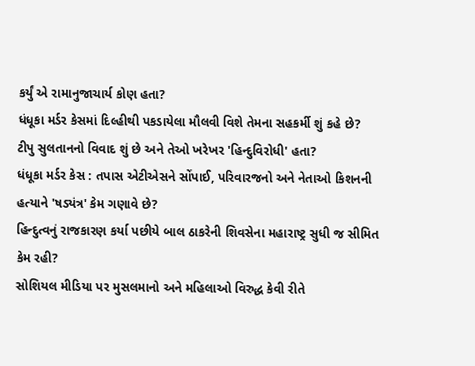કર્યું એ રામાનુજાચાર્ય કોણ હતા?
ધંધૂકા મર્ડર કેસમાં દિલ્હીથી પકડાયેલા મૌલવી વિશે તેમના સહકર્મી શું કહે છે?
ટીપુ સુલતાનનો વિવાદ શું છે અને તેઓ ખરેખર 'હિન્દુવિરોધી' હતા?
ધંધૂકા મર્ડર કેસ : તપાસ એટીએસને સોંપાઈ, પરિવારજનો અને નેતાઓ કિશનની હત્યાને 'ષડ્યંત્ર' કેમ ગણાવે છે?
હિન્દુત્વનું રાજકારણ કર્યા પછીયે બાલ ઠાકરેની શિવસેના મહારાષ્ટ્ર સુધી જ સીમિત કેમ રહી?
સોશિયલ મીડિયા પર મુસલમાનો અને મહિલાઓ વિરુદ્ધ કેવી રીતે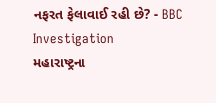નફરત ફેલાવાઈ રહી છે? - BBC Investigation
મહારાષ્ટ્રના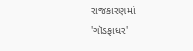રાજકારણમાં 'ગૉડફાધર'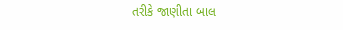તરીકે જાણીતા બાલ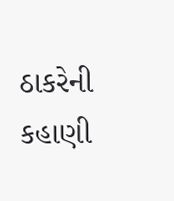ઠાકરેની કહાણી